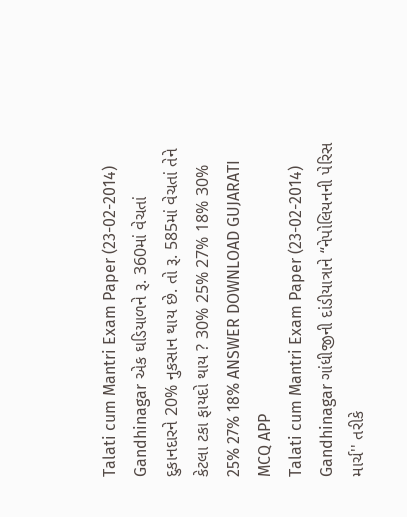Talati cum Mantri Exam Paper (23-02-2014) Gandhinagar એક ઘડિયાળને રૂ. 360માં વેચતાં દુકાનદારને 20% નુકસાન થાય છે. તો રૂ. 585માં વેચતાં તેને કેટલા ટકા ફાયદો થાય ? 30% 25% 27% 18% 30% 25% 27% 18% ANSWER DOWNLOAD GUJARATI MCQ APP
Talati cum Mantri Exam Paper (23-02-2014) Gandhinagar ગાંધીજીની દાંડીયાત્રાને “નેપોલિયનની પેરિસ માર્ચ'' તરીકે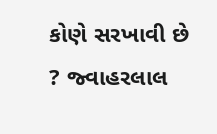કોણે સરખાવી છે ? જ્વાહરલાલ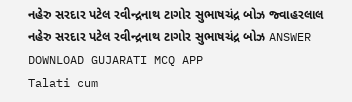નહેરુ સરદાર પટેલ રવીન્દ્રનાથ ટાગોર સુભાષચંદ્ર બોઝ જ્વાહરલાલ નહેરુ સરદાર પટેલ રવીન્દ્રનાથ ટાગોર સુભાષચંદ્ર બોઝ ANSWER DOWNLOAD GUJARATI MCQ APP
Talati cum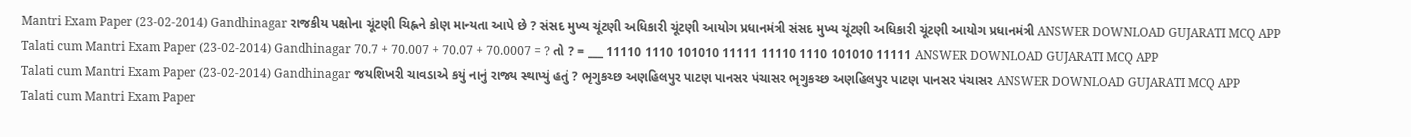Mantri Exam Paper (23-02-2014) Gandhinagar રાજકીય પક્ષોના ચૂંટણી ચિહ્નને કોણ માન્યતા આપે છે ? સંસદ મુખ્ય ચૂંટણી અધિકારી ચૂંટણી આયોગ પ્રધાનમંત્રી સંસદ મુખ્ય ચૂંટણી અધિકારી ચૂંટણી આયોગ પ્રધાનમંત્રી ANSWER DOWNLOAD GUJARATI MCQ APP
Talati cum Mantri Exam Paper (23-02-2014) Gandhinagar 70.7 + 70.007 + 70.07 + 70.0007 = ? તો ? = ___ 11110 1110 101010 11111 11110 1110 101010 11111 ANSWER DOWNLOAD GUJARATI MCQ APP
Talati cum Mantri Exam Paper (23-02-2014) Gandhinagar જયશિખરી ચાવડાએ કયું નાનું રાજ્ય સ્થાપ્યું હતું ? ભૃગુકચ્છ અણહિલપુર પાટણ પાનસર પંચાસર ભૃગુકચ્છ અણહિલપુર પાટણ પાનસર પંચાસર ANSWER DOWNLOAD GUJARATI MCQ APP
Talati cum Mantri Exam Paper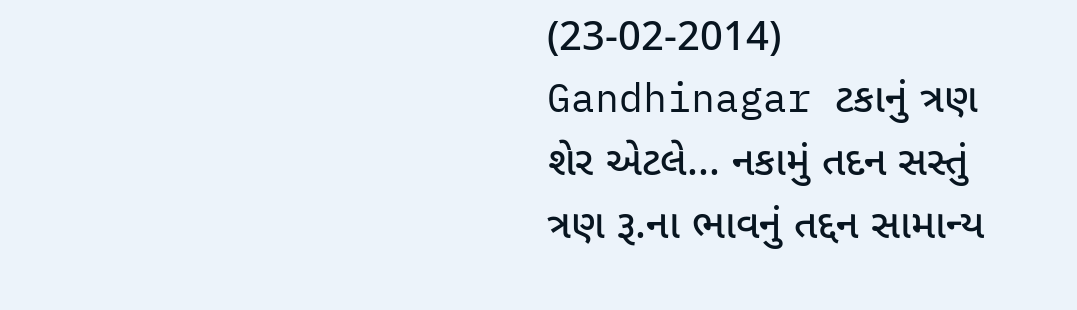(23-02-2014) Gandhinagar ટકાનું ત્રણ શેર એટલે... નકામું તદન સસ્તું ત્રણ રૂ.ના ભાવનું તદ્દન સામાન્ય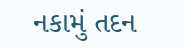નકામું તદન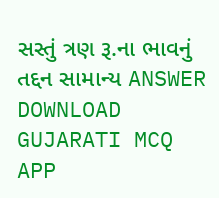સસ્તું ત્રણ રૂ.ના ભાવનું તદ્દન સામાન્ય ANSWER DOWNLOAD GUJARATI MCQ APP